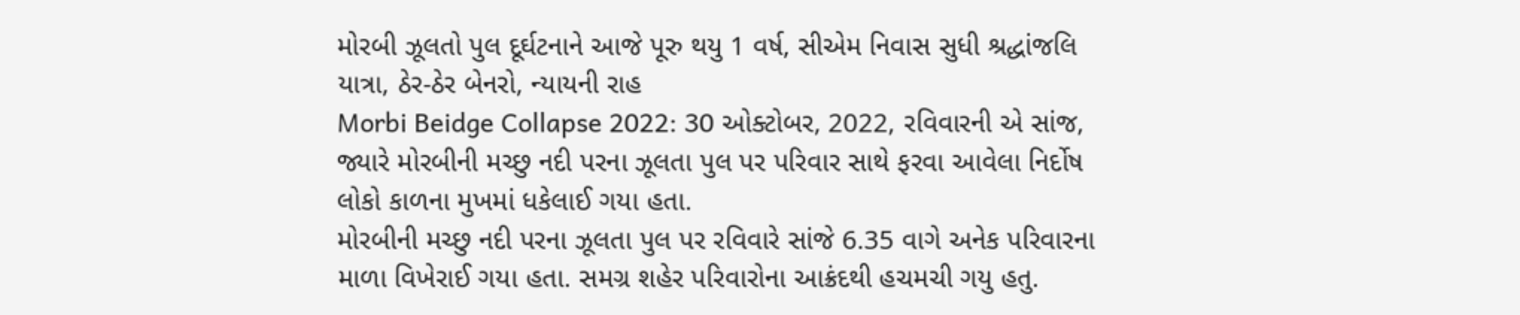મોરબી ઝૂલતો પુલ દૂર્ઘટનાને આજે પૂરુ થયુ 1 વર્ષ, સીએમ નિવાસ સુધી શ્રદ્ધાંજલિ યાત્રા, ઠેર-ઠેર બેનરો, ન્યાયની રાહ
Morbi Beidge Collapse 2022: 30 ઓક્ટોબર, 2022, રવિવારની એ સાંજ, જ્યારે મોરબીની મચ્છુ નદી પરના ઝૂલતા પુલ પર પરિવાર સાથે ફરવા આવેલા નિર્દોષ લોકો કાળના મુખમાં ધકેલાઈ ગયા હતા.
મોરબીની મચ્છુ નદી પરના ઝૂલતા પુલ પર રવિવારે સાંજે 6.35 વાગે અનેક પરિવારના માળા વિખેરાઈ ગયા હતા. સમગ્ર શહેર પરિવારોના આક્રંદથી હચમચી ગયુ હતુ.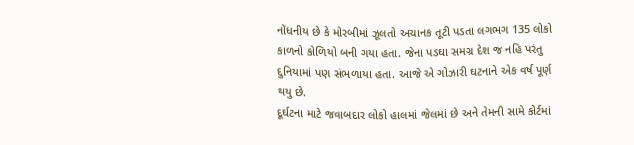નોંધનીય છે કે મોરબીમાં ઝૂલતો અચાનક તૂટી પડતા લગભગ 135 લોકો કાળનો કોળિયો બની ગયા હતા. જેના પડઘા સમગ્ર દેશ જ નહિ પરંતુ દુનિયામાં પણ સંભળાયા હતા. આજે એ ગોઝારી ઘટનાને એક વર્ષ પૂર્ણ થયુ છે.
દૂર્ઘટના માટે જવાબદાર લોકો હાલમાં જેલમાં છે અને તેમની સામે કોર્ટમાં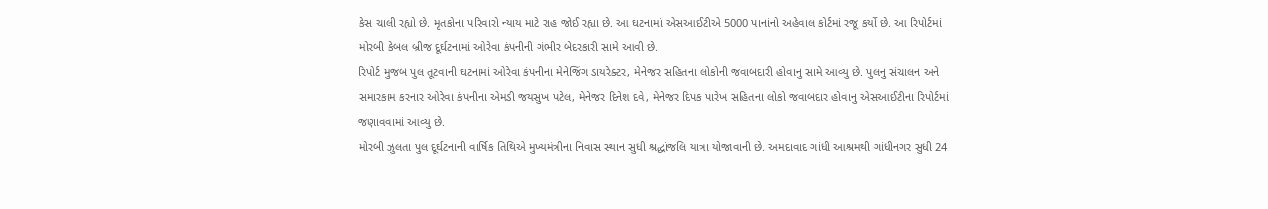કેસ ચાલી રહ્યો છે. મૃતકોના પરિવારો ન્યાય માટે રાહ જોઈ રહ્યા છે. આ ઘટનામાં એસઆઈટીએ 5000 પાનાંનો અહેવાલ કોર્ટમાં રજૂ કર્યો છે. આ રિપોર્ટમાં મોરબી કેબલ બ્રીજ દૂર્ઘટનામાં ઓરેવા કંપનીની ગંભીર બેદરકારી સામે આવી છે.
રિપોર્ટ મુજબ પુલ તૂટવાની ઘટનામાં ઓરેવા કંપનીના મેનેજિંગ ડાયરેક્ટર, મેનેજર સહિતના લોકોની જવાબદારી હોવાનુ સામે આવ્યુ છે. પુલનુ સંચાલન અને સમારકામ કરનાર ઓરેવા કંપનીના એમડી જયસુખ પટેલ, મેનેજર દિનેશ દવે, મેનેજર દિપક પારેખ સહિતના લોકો જવાબદાર હોવાનુ એસઆઈટીના રિપોર્ટમાં જણાવવામાં આવ્યુ છે.
મોરબી ઝુલતા પુલ દૂર્ઘટનાની વાર્ષિક તિથિએ મુખ્યમંત્રીના નિવાસ સ્થાન સુધી શ્રદ્ધાંજલિ યાત્રા યોજાવાની છે. અમદાવાદ ગાંધી આશ્રમથી ગાંધીનગર સુધી 24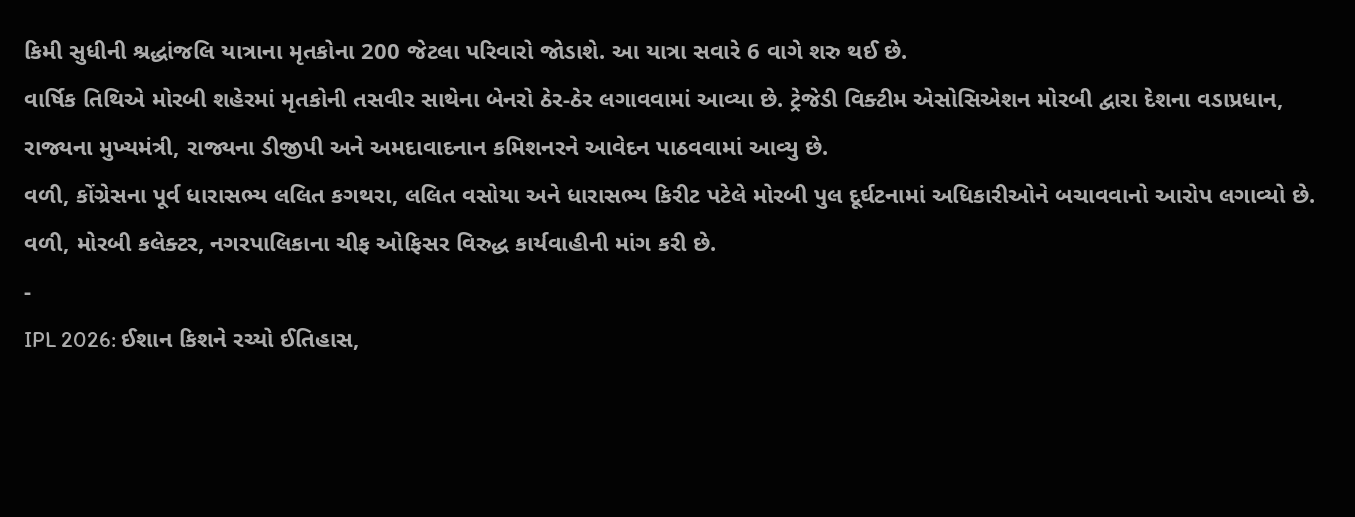કિમી સુધીની શ્રદ્ધાંજલિ યાત્રાના મૃતકોના 200 જેટલા પરિવારો જોડાશે. આ યાત્રા સવારે 6 વાગે શરુ થઈ છે.
વાર્ષિક તિથિએ મોરબી શહેરમાં મૃતકોની તસવીર સાથેના બેનરો ઠેર-ઠેર લગાવવામાં આવ્યા છે. ટ્રેજેડી વિક્ટીમ એસોસિએશન મોરબી દ્વારા દેશના વડાપ્રધાન, રાજ્યના મુખ્યમંત્રી, રાજ્યના ડીજીપી અને અમદાવાદનાન કમિશનરને આવેદન પાઠવવામાં આવ્યુ છે.
વળી, કોંગ્રેસના પૂર્વ ધારાસભ્ય લલિત કગથરા, લલિત વસોયા અને ધારાસભ્ય કિરીટ પટેલે મોરબી પુલ દૂર્ઘટનામાં અધિકારીઓને બચાવવાનો આરોપ લગાવ્યો છે. વળી, મોરબી કલેક્ટર, નગરપાલિકાના ચીફ ઓફિસર વિરુદ્ધ કાર્યવાહીની માંગ કરી છે.
-
IPL 2026: ઈશાન કિશને રચ્યો ઈતિહાસ,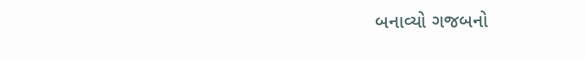બનાવ્યો ગજબનો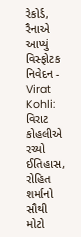રેકોર્ડ, રૈનાએ આપ્યું વિસ્ફોટક નિવેદન -
Virat Kohli: વિરાટ કોહલીએ રચ્યો ઈતિહાસ, રોહિત શર્માનો સૌથી મોટો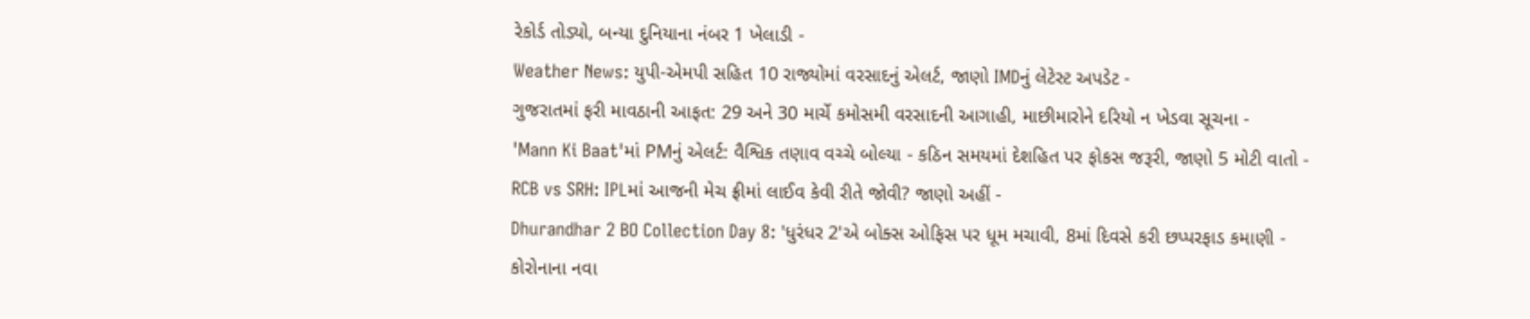રેકોર્ડ તોડ્યો, બન્યા દુનિયાના નંબર 1 ખેલાડી -
Weather News: યુપી-એમપી સહિત 10 રાજ્યોમાં વરસાદનું એલર્ટ, જાણો IMDનું લેટેસ્ટ અપડેટ -
ગુજરાતમાં ફરી માવઠાની આફત: 29 અને 30 માર્ચે કમોસમી વરસાદની આગાહી, માછીમારોને દરિયો ન ખેડવા સૂચના -
'Mann Ki Baat'માં PMનું એલર્ટ: વૈશ્વિક તણાવ વચ્ચે બોલ્યા - કઠિન સમયમાં દેશહિત પર ફોકસ જરૂરી, જાણો 5 મોટી વાતો -
RCB vs SRH: IPLમાં આજની મેચ ફ્રીમાં લાઈવ કેવી રીતે જોવી? જાણો અહીં -
Dhurandhar 2 BO Collection Day 8: 'ધુરંધર 2'એ બોક્સ ઓફિસ પર ધૂમ મચાવી, 8માં દિવસે કરી છપ્પરફાડ કમાણી -
કોરોનાના નવા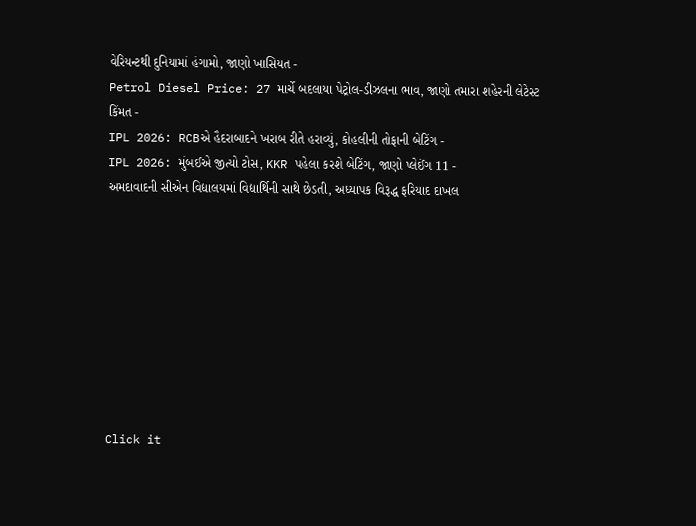વેરિયન્ટથી દુનિયામાં હંગામો, જાણો ખાસિયત -
Petrol Diesel Price: 27 માર્ચે બદલાયા પેટ્રોલ-ડીઝલના ભાવ, જાણો તમારા શહેરની લેટેસ્ટ કિંમત -
IPL 2026: RCBએ હૈદરાબાદને ખરાબ રીતે હરાવ્યું, કોહલીની તોફાની બેટિંગ -
IPL 2026: મુંબઈએ જીત્યો ટોસ, KKR પહેલા કરશે બેટિંગ, જાણો પ્લેઈંગ 11 -
અમદાવાદની સીએન વિદ્યાલયમાં વિદ્યાર્થિની સાથે છેડતી, અધ્યાપક વિરૂદ્ધ ફરિયાદ દાખલ









Click it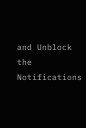and Unblock the Notifications